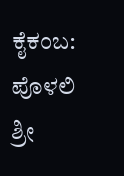ಕೈಕಂಬ: ಪೊಳಲಿ ಶ್ರೀ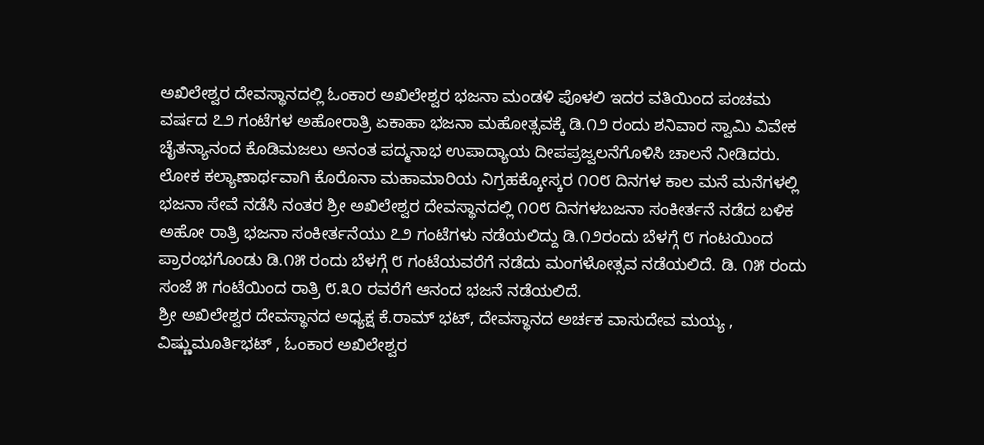ಅಖಿಲೇಶ್ವರ ದೇವಸ್ಥಾನದಲ್ಲಿ ಓಂಕಾರ ಅಖಿಲೇಶ್ವರ ಭಜನಾ ಮಂಡಳಿ ಪೊಳಲಿ ಇದರ ವತಿಯಿಂದ ಪಂಚಮ ವರ್ಷದ ೭೨ ಗಂಟೆಗಳ ಅಹೋರಾತ್ರಿ ಏಕಾಹಾ ಭಜನಾ ಮಹೋತ್ಸವಕ್ಕೆ ಡಿ.೧೨ ರಂದು ಶನಿವಾರ ಸ್ವಾಮಿ ವಿವೇಕ ಚೈತನ್ಯಾನಂದ ಕೊಡಿಮಜಲು ಅನಂತ ಪದ್ಮನಾಭ ಉಪಾದ್ಯಾಯ ದೀಪಪ್ರಜ್ವಲನೆಗೊಳಿಸಿ ಚಾಲನೆ ನೀಡಿದರು.
ಲೋಕ ಕಲ್ಯಾಣಾರ್ಥವಾಗಿ ಕೊರೊನಾ ಮಹಾಮಾರಿಯ ನಿಗ್ರಹಕ್ಕೋಸ್ಕರ ೧೦೮ ದಿನಗಳ ಕಾಲ ಮನೆ ಮನೆಗಳಲ್ಲಿ ಭಜನಾ ಸೇವೆ ನಡೆಸಿ ನಂತರ ಶ್ರೀ ಅಖಿಲೇಶ್ವರ ದೇವಸ್ಥಾನದಲ್ಲಿ ೧೦೮ ದಿನಗಳಬಜನಾ ಸಂಕೀರ್ತನೆ ನಡೆದ ಬಳಿಕ ಅಹೋ ರಾತ್ರಿ ಭಜನಾ ಸಂಕೀರ್ತನೆಯು ೭೨ ಗಂಟೆಗಳು ನಡೆಯಲಿದ್ದು ಡಿ.೧೨ರಂದು ಬೆಳಗ್ಗೆ ೮ ಗಂಟಯಿಂದ ಪ್ರಾರಂಭಗೊಂಡು ಡಿ.೧೫ ರಂದು ಬೆಳಗ್ಗೆ ೮ ಗಂಟೆಯವರೆಗೆ ನಡೆದು ಮಂಗಳೋತ್ಸವ ನಡೆಯಲಿದೆ. ಡಿ. ೧೫ ರಂದು ಸಂಜೆ ೫ ಗಂಟೆಯಿಂದ ರಾತ್ರಿ ೮.೩೦ ರವರೆಗೆ ಆನಂದ ಭಜನೆ ನಡೆಯಲಿದೆ.
ಶ್ರೀ ಅಖಿಲೇಶ್ವರ ದೇವಸ್ಥಾನದ ಅಧ್ಯಕ್ಷ ಕೆ.ರಾಮ್ ಭಟ್, ದೇವಸ್ಥಾನದ ಅರ್ಚಕ ವಾಸುದೇವ ಮಯ್ಯ , ವಿಷ್ಣುಮೂರ್ತಿಭಟ್ , ಓಂಕಾರ ಅಖಿಲೇಶ್ವರ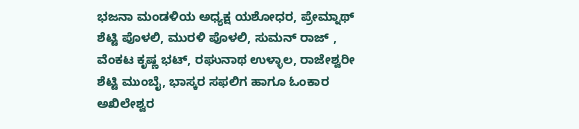ಭಜನಾ ಮಂಡಳಿಯ ಅಧ್ಯಕ್ಷ ಯಶೋಧರ, ಪ್ರೇಮ್ನಾಥ್ ಶೆಟ್ಟಿ ಪೊಳಲಿ, ಮುರಳಿ ಪೊಳಲಿ, ಸುಮನ್ ರಾಜ್ , ವೆಂಕಟ ಕೃಷ್ಣ ಭಟ್, ರಘುನಾಥ ಉಳ್ಳಾಲ, ರಾಜೇಶ್ವರೀ ಶೆಟ್ಟಿ ಮುಂಬೈ, ಭಾಸ್ಕರ ಸಫಲಿಗ ಹಾಗೂ ಓಂಕಾರ ಅಖಿಲೇಶ್ವರ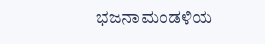ಭಜನಾಮಂಡಳಿಯ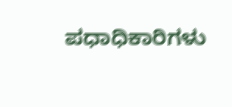ಪಧಾಧಿಕಾರಿಗಳು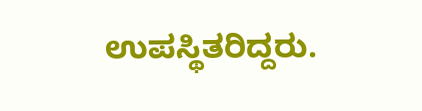ಉಪಸ್ಥಿತರಿದ್ದರು.